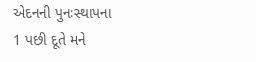એદનની પુનઃસ્થાપના
1 પછી દૂતે મને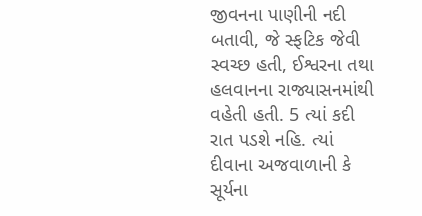જીવનના પાણીની નદી બતાવી, જે સ્ફટિક જેવી સ્વચ્છ હતી, ઈશ્વરના તથા હલવાનના રાજ્યાસનમાંથી વહેતી હતી. 5 ત્યાં કદી રાત પડશે નહિ. ત્યાં દીવાના અજવાળાની કે સૂર્યના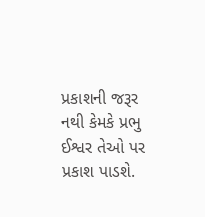પ્રકાશની જરૂર નથી કેમકે પ્રભુ ઈશ્વર તેઓ પર પ્રકાશ પાડશે.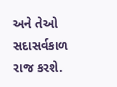અને તેઓ સદાસર્વકાળ રાજ કરશે.